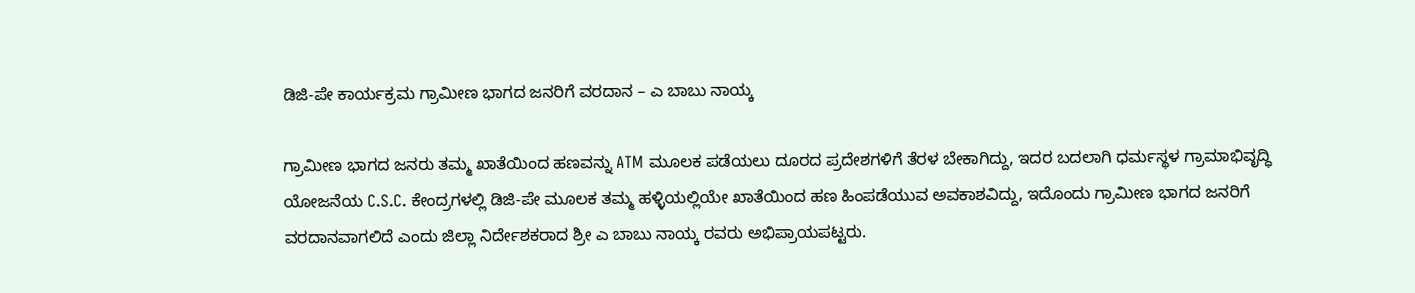ಡಿಜಿ-ಪೇ ಕಾರ್ಯಕ್ರಮ ಗ್ರಾಮೀಣ ಭಾಗದ ಜನರಿಗೆ ವರದಾನ – ಎ ಬಾಬು ನಾಯ್ಕ

ಗ್ರಾಮೀಣ ಭಾಗದ ಜನರು ತಮ್ಮ ಖಾತೆಯಿಂದ ಹಣವನ್ನು ATM ಮೂಲಕ ಪಡೆಯಲು ದೂರದ ಪ್ರದೇಶಗಳಿಗೆ ತೆರಳ ಬೇಕಾಗಿದ್ದು, ಇದರ ಬದಲಾಗಿ ಧರ್ಮಸ್ಥಳ ಗ್ರಾಮಾಭಿವೃದ್ಧಿ ಯೋಜನೆಯ C.S.C. ಕೇಂದ್ರಗಳಲ್ಲಿ ಡಿಜಿ-ಪೇ ಮೂಲಕ ತಮ್ಮ ಹಳ್ಳಿಯಲ್ಲಿಯೇ ಖಾತೆಯಿಂದ ಹಣ ಹಿಂಪಡೆಯುವ ಅವಕಾಶವಿದ್ದು, ಇದೊಂದು ಗ್ರಾಮೀಣ ಭಾಗದ ಜನರಿಗೆ ವರದಾನವಾಗಲಿದೆ ಎಂದು ಜಿಲ್ಲಾ ನಿರ್ದೇಶಕರಾದ ಶ್ರೀ ಎ ಬಾಬು ನಾಯ್ಕ ರವರು ಅಭಿಪ್ರಾಯಪಟ್ಟರು.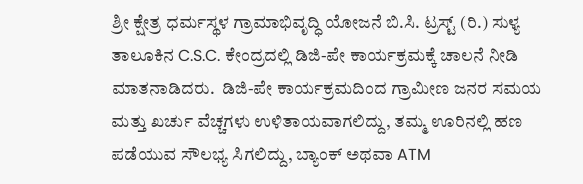ಶ್ರೀ ಕ್ಷೇತ್ರ ಧರ್ಮಸ್ಥಳ ಗ್ರಾಮಾಭಿವೃದ್ಧಿ ಯೋಜನೆ ಬಿ.ಸಿ. ಟ್ರಸ್ಟ್ (ರಿ.) ಸುಳ್ಯ ತಾಲೂಕಿನ C.S.C. ಕೇಂದ್ರದಲ್ಲಿ ಡಿಜಿ-ಪೇ ಕಾರ್ಯಕ್ರಮಕ್ಕೆ ಚಾಲನೆ ನೀಡಿ ಮಾತನಾಡಿದರು.  ಡಿಜಿ-ಪೇ ಕಾರ್ಯಕ್ರಮದಿಂದ ಗ್ರಾಮೀಣ ಜನರ ಸಮಯ ಮತ್ತು ಖರ್ಚು ವೆಚ್ಚಗಳು ಉಳಿತಾಯವಾಗಲಿದ್ದು, ತಮ್ಮ ಊರಿನಲ್ಲಿ ಹಣ ಪಡೆಯುವ ಸೌಲಭ್ಯ ಸಿಗಲಿದ್ದು, ಬ್ಯಾಂಕ್ ಅಥವಾ ATM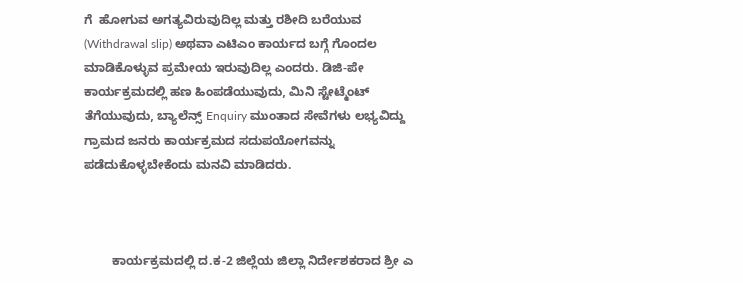ಗೆ  ಹೋಗುವ ಅಗತ್ಯವಿರುವುದಿಲ್ಲ ಮತ್ತು ರಶೀದಿ ಬರೆಯುವ (Withdrawal slip) ಅಥವಾ ಎಟಿಎಂ ಕಾರ್ಯದ ಬಗ್ಗೆ ಗೊಂದಲ ಮಾಡಿಕೊಳ್ಳುವ ಪ್ರಮೇಯ ಇರುವುದಿಲ್ಲ ಎಂದರು. ಡಿಜಿ-ಪೇ ಕಾರ್ಯಕ್ರಮದಲ್ಲಿ ಹಣ ಹಿಂಪಡೆಯುವುದು, ಮಿನಿ ಸ್ಟೇಟ್ಮೆಂಟ್ ತೆಗೆಯುವುದು, ಬ್ಯಾಲೆನ್ಸ್ Enquiry ಮುಂತಾದ ಸೇವೆಗಳು ಲಭ್ಯವಿದ್ದು ಗ್ರಾಮದ ಜನರು ಕಾರ್ಯಕ್ರಮದ ಸದುಪಯೋಗವನ್ನು ಪಡೆದುಕೊಳ್ಳಬೇಕೆಂದು ಮನವಿ ಮಾಡಿದರು.



        ಕಾರ್ಯಕ್ರಮದಲ್ಲಿ ದ.ಕ-2 ಜಿಲ್ಲೆಯ ಜಿಲ್ಲಾ ನಿರ್ದೇಶಕರಾದ ಶ್ರೀ ಎ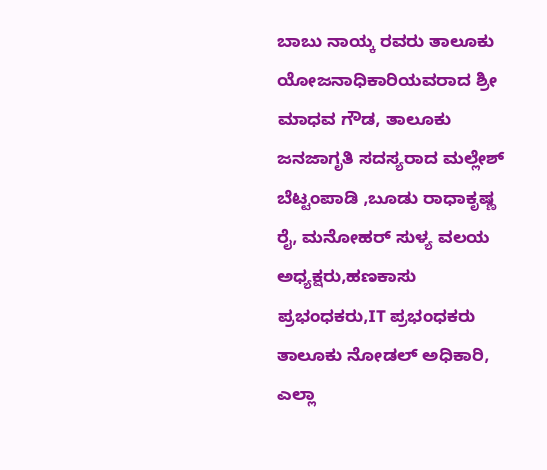ಬಾಬು ನಾಯ್ಕ ರವರು ತಾಲೂಕು ಯೋಜನಾಧಿಕಾರಿಯವರಾದ ಶ್ರೀ ಮಾಧವ ಗೌಡ, ತಾಲೂಕು ಜನಜಾಗೃತಿ ಸದಸ್ಯರಾದ ಮಲ್ಲೇಶ್ ಬೆಟ್ಟಂಪಾಡಿ ,ಬೂಡು ರಾಧಾಕೃಷ್ಣ ರೈ, ಮನೋಹರ್ ಸುಳ್ಯ ವಲಯ ಅಧ್ಯಕ್ಷರು,ಹಣಕಾಸು ಪ್ರಭಂಧಕರು,IT ಪ್ರಭಂಧಕರು ತಾಲೂಕು ನೋಡಲ್ ಅಧಿಕಾರಿ,  ಎಲ್ಲಾ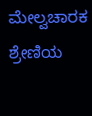ಮೇಲ್ವಚಾರಕ ಶ್ರೇಣಿಯ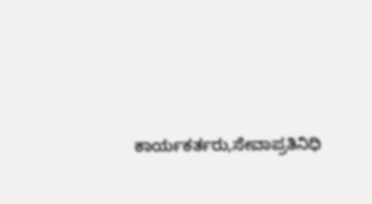ಕಾರ್ಯಕರ್ತರು,ಸೇವಾಪ್ರತಿನಿಧಿ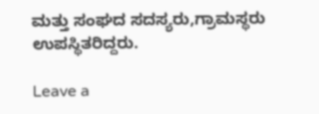ಮತ್ತು ಸಂಘದ ಸದಸ್ಯರು,ಗ್ರಾಮಸ್ಥರು ಉಪಸ್ಥಿತರಿದ್ದರು.

Leave a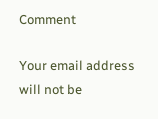Comment

Your email address will not be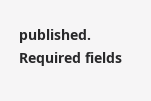published. Required fields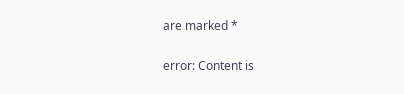are marked *

error: Content is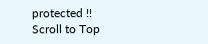protected !!
Scroll to Top